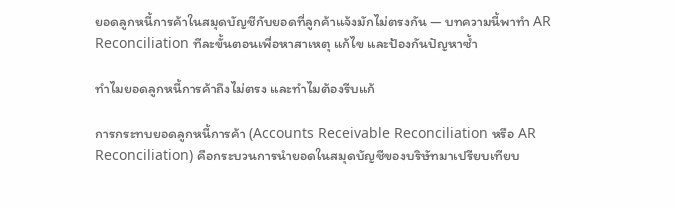ยอดลูกหนี้การค้าในสมุดบัญชีกับยอดที่ลูกค้าแจ้งมักไม่ตรงกัน — บทความนี้พาทำ AR Reconciliation ทีละขั้นตอนเพื่อหาสาเหตุ แก้ไข และป้องกันปัญหาซ้ำ

ทำไมยอดลูกหนี้การค้าถึงไม่ตรง และทำไมต้องรีบแก้

การกระทบยอดลูกหนี้การค้า (Accounts Receivable Reconciliation หรือ AR Reconciliation) คือกระบวนการนำยอดในสมุดบัญชีของบริษัทมาเปรียบเทียบ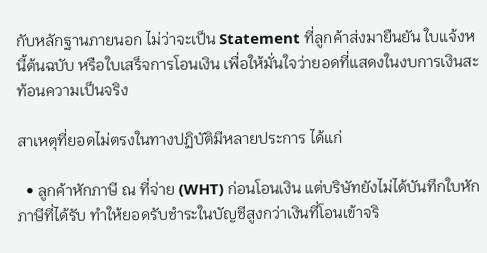กับหลักฐานภายนอก ไม่ว่าจะเป็น Statement ที่ลูกค้าส่งมายืนยัน ใบแจ้งหนี้ต้นฉบับ หรือใบเสร็จการโอนเงิน เพื่อให้มั่นใจว่ายอดที่แสดงในงบการเงินสะท้อนความเป็นจริง

สาเหตุที่ยอดไม่ตรงในทางปฏิบัติมีหลายประการ ได้แก่

  • ลูกค้าหักภาษี ณ ที่จ่าย (WHT) ก่อนโอนเงิน แต่บริษัทยังไม่ได้บันทึกใบหักภาษีที่ได้รับ ทำให้ยอดรับชำระในบัญชีสูงกว่าเงินที่โอนเข้าจริ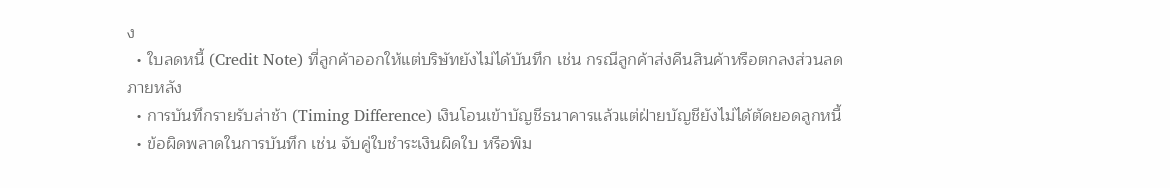ง
  • ใบลดหนี้ (Credit Note) ที่ลูกค้าออกให้แต่บริษัทยังไม่ได้บันทึก เช่น กรณีลูกค้าส่งคืนสินค้าหรือตกลงส่วนลดภายหลัง
  • การบันทึกรายรับล่าช้า (Timing Difference) เงินโอนเข้าบัญชีธนาคารแล้วแต่ฝ่ายบัญชียังไม่ได้ตัดยอดลูกหนี้
  • ข้อผิดพลาดในการบันทึก เช่น จับคู่ใบชำระเงินผิดใบ หรือพิม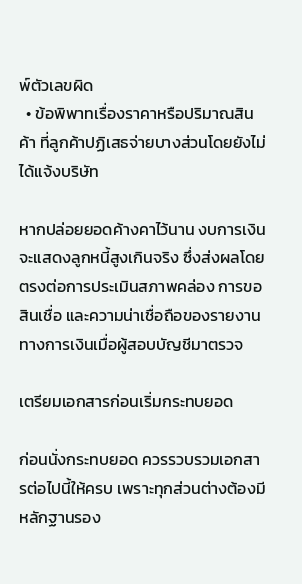พ์ตัวเลขผิด
  • ข้อพิพาทเรื่องราคาหรือปริมาณสินค้า ที่ลูกค้าปฏิเสธจ่ายบางส่วนโดยยังไม่ได้แจ้งบริษัท

หากปล่อยยอดค้างคาไว้นาน งบการเงินจะแสดงลูกหนี้สูงเกินจริง ซึ่งส่งผลโดยตรงต่อการประเมินสภาพคล่อง การขอสินเชื่อ และความน่าเชื่อถือของรายงานทางการเงินเมื่อผู้สอบบัญชีมาตรวจ

เตรียมเอกสารก่อนเริ่มกระทบยอด

ก่อนนั่งกระทบยอด ควรรวบรวมเอกสารต่อไปนี้ให้ครบ เพราะทุกส่วนต่างต้องมีหลักฐานรอง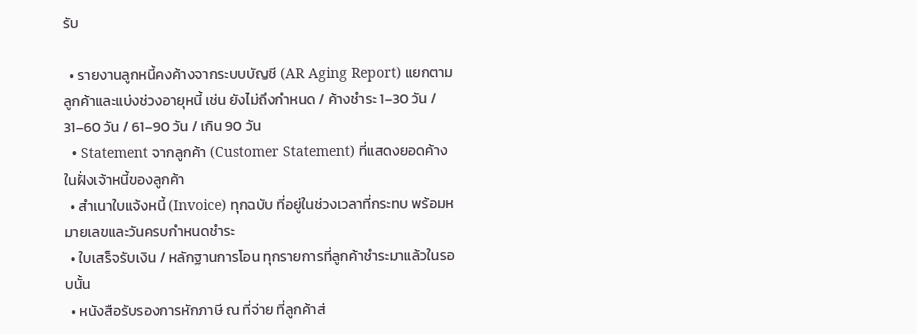รับ

  • รายงานลูกหนี้คงค้างจากระบบบัญชี (AR Aging Report) แยกตามลูกค้าและแบ่งช่วงอายุหนี้ เช่น ยังไม่ถึงกำหนด / ค้างชำระ 1–30 วัน / 31–60 วัน / 61–90 วัน / เกิน 90 วัน
  • Statement จากลูกค้า (Customer Statement) ที่แสดงยอดค้างในฝั่งเจ้าหนี้ของลูกค้า
  • สำเนาใบแจ้งหนี้ (Invoice) ทุกฉบับ ที่อยู่ในช่วงเวลาที่กระทบ พร้อมหมายเลขและวันครบกำหนดชำระ
  • ใบเสร็จรับเงิน / หลักฐานการโอน ทุกรายการที่ลูกค้าชำระมาแล้วในรอบนั้น
  • หนังสือรับรองการหักภาษี ณ ที่จ่าย ที่ลูกค้าส่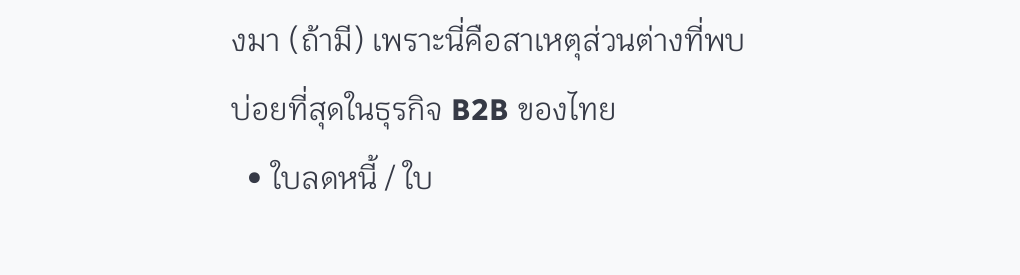งมา (ถ้ามี) เพราะนี่คือสาเหตุส่วนต่างที่พบบ่อยที่สุดในธุรกิจ B2B ของไทย
  • ใบลดหนี้ / ใบ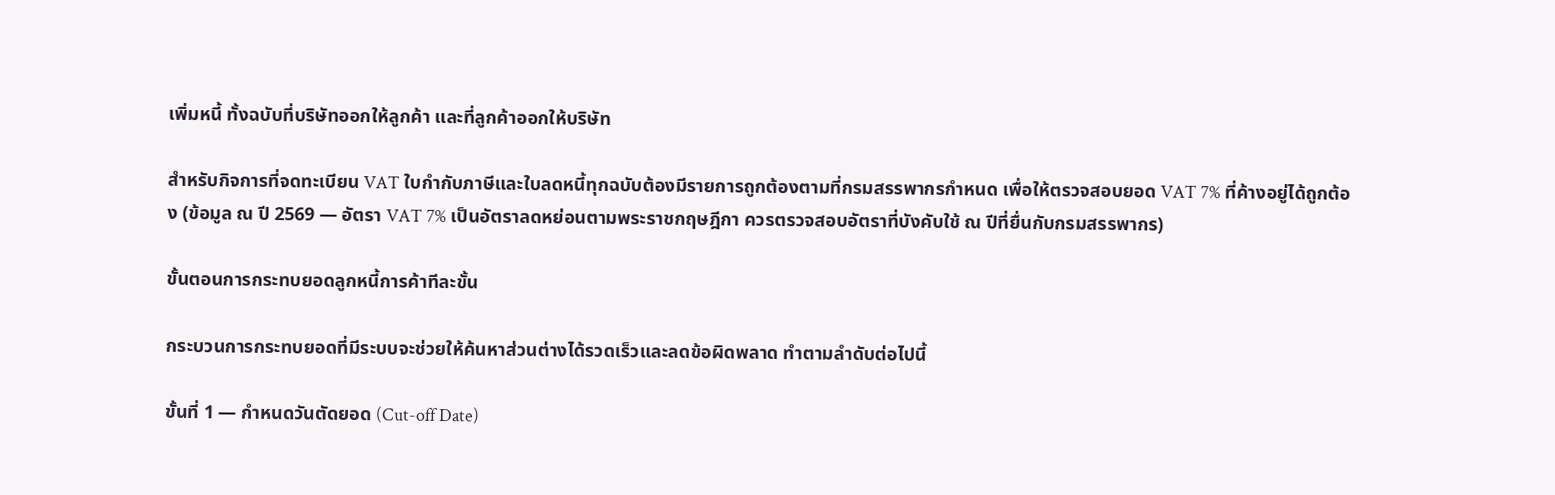เพิ่มหนี้ ทั้งฉบับที่บริษัทออกให้ลูกค้า และที่ลูกค้าออกให้บริษัท

สำหรับกิจการที่จดทะเบียน VAT ใบกำกับภาษีและใบลดหนี้ทุกฉบับต้องมีรายการถูกต้องตามที่กรมสรรพากรกำหนด เพื่อให้ตรวจสอบยอด VAT 7% ที่ค้างอยู่ได้ถูกต้อง (ข้อมูล ณ ปี 2569 — อัตรา VAT 7% เป็นอัตราลดหย่อนตามพระราชกฤษฎีกา ควรตรวจสอบอัตราที่บังคับใช้ ณ ปีที่ยื่นกับกรมสรรพากร)

ขั้นตอนการกระทบยอดลูกหนี้การค้าทีละขั้น

กระบวนการกระทบยอดที่มีระบบจะช่วยให้ค้นหาส่วนต่างได้รวดเร็วและลดข้อผิดพลาด ทำตามลำดับต่อไปนี้

ขั้นที่ 1 — กำหนดวันตัดยอด (Cut-off Date)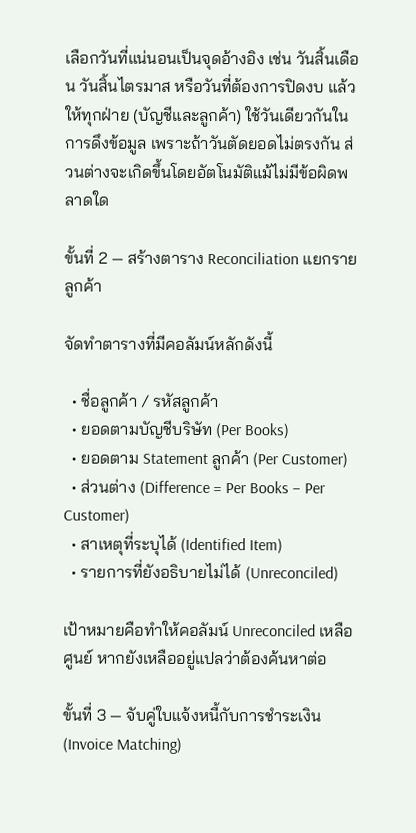เลือกวันที่แน่นอนเป็นจุดอ้างอิง เช่น วันสิ้นเดือน วันสิ้นไตรมาส หรือวันที่ต้องการปิดงบ แล้วให้ทุกฝ่าย (บัญชีและลูกค้า) ใช้วันเดียวกันในการดึงข้อมูล เพราะถ้าวันตัดยอดไม่ตรงกัน ส่วนต่างจะเกิดขึ้นโดยอัตโนมัติแม้ไม่มีข้อผิดพลาดใด

ขั้นที่ 2 — สร้างตาราง Reconciliation แยกรายลูกค้า

จัดทำตารางที่มีคอลัมน์หลักดังนี้

  • ชื่อลูกค้า / รหัสลูกค้า
  • ยอดตามบัญชีบริษัท (Per Books)
  • ยอดตาม Statement ลูกค้า (Per Customer)
  • ส่วนต่าง (Difference = Per Books – Per Customer)
  • สาเหตุที่ระบุได้ (Identified Item)
  • รายการที่ยังอธิบายไม่ได้ (Unreconciled)

เป้าหมายคือทำให้คอลัมน์ Unreconciled เหลือศูนย์ หากยังเหลืออยู่แปลว่าต้องค้นหาต่อ

ขั้นที่ 3 — จับคู่ใบแจ้งหนี้กับการชำระเงิน (Invoice Matching)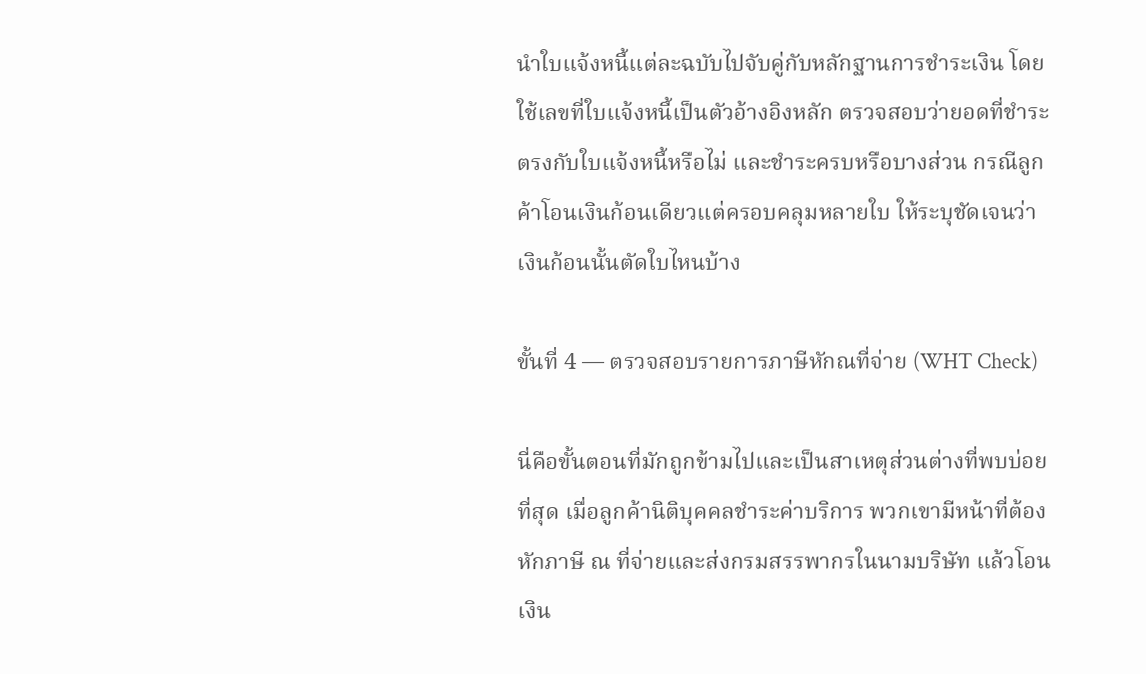นำใบแจ้งหนี้แต่ละฉบับไปจับคู่กับหลักฐานการชำระเงิน โดยใช้เลขที่ใบแจ้งหนี้เป็นตัวอ้างอิงหลัก ตรวจสอบว่ายอดที่ชำระตรงกับใบแจ้งหนี้หรือไม่ และชำระครบหรือบางส่วน กรณีลูกค้าโอนเงินก้อนเดียวแต่ครอบคลุมหลายใบ ให้ระบุชัดเจนว่าเงินก้อนนั้นตัดใบไหนบ้าง

ขั้นที่ 4 — ตรวจสอบรายการภาษีหักณที่จ่าย (WHT Check)

นี่คือขั้นตอนที่มักถูกข้ามไปและเป็นสาเหตุส่วนต่างที่พบบ่อยที่สุด เมื่อลูกค้านิติบุคคลชำระค่าบริการ พวกเขามีหน้าที่ต้องหักภาษี ณ ที่จ่ายและส่งกรมสรรพากรในนามบริษัท แล้วโอนเงิน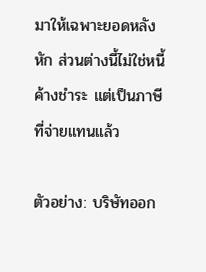มาให้เฉพาะยอดหลังหัก ส่วนต่างนี้ไม่ใช่หนี้ค้างชำระ แต่เป็นภาษีที่จ่ายแทนแล้ว

ตัวอย่าง: บริษัทออก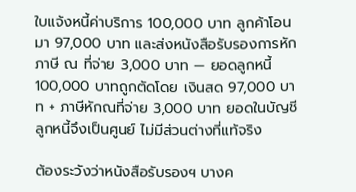ใบแจ้งหนี้ค่าบริการ 100,000 บาท ลูกค้าโอนมา 97,000 บาท และส่งหนังสือรับรองการหักภาษี ณ ที่จ่าย 3,000 บาท — ยอดลูกหนี้ 100,000 บาทถูกตัดโดย เงินสด 97,000 บาท + ภาษีหักณที่จ่าย 3,000 บาท ยอดในบัญชีลูกหนี้จึงเป็นศูนย์ ไม่มีส่วนต่างที่แท้จริง

ต้องระวังว่าหนังสือรับรองฯ บางค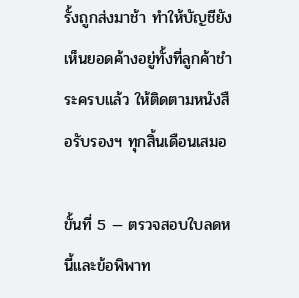รั้งถูกส่งมาช้า ทำให้บัญชียังเห็นยอดค้างอยู่ทั้งที่ลูกค้าชำระครบแล้ว ให้ติดตามหนังสือรับรองฯ ทุกสิ้นเดือนเสมอ

ขั้นที่ 5 — ตรวจสอบใบลดหนี้และข้อพิพาท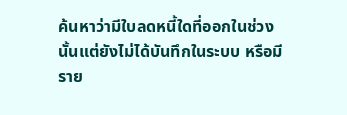ค้นหาว่ามีใบลดหนี้ใดที่ออกในช่วงนั้นแต่ยังไม่ได้บันทึกในระบบ หรือมีราย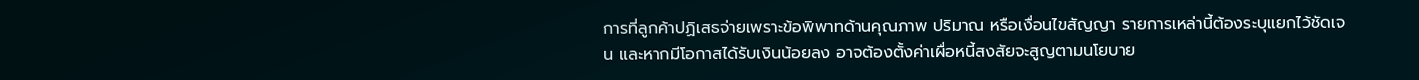การที่ลูกค้าปฏิเสธจ่ายเพราะข้อพิพาทด้านคุณภาพ ปริมาณ หรือเงื่อนไขสัญญา รายการเหล่านี้ต้องระบุแยกไว้ชัดเจน และหากมีโอกาสได้รับเงินน้อยลง อาจต้องตั้งค่าเผื่อหนี้สงสัยจะสูญตามนโยบาย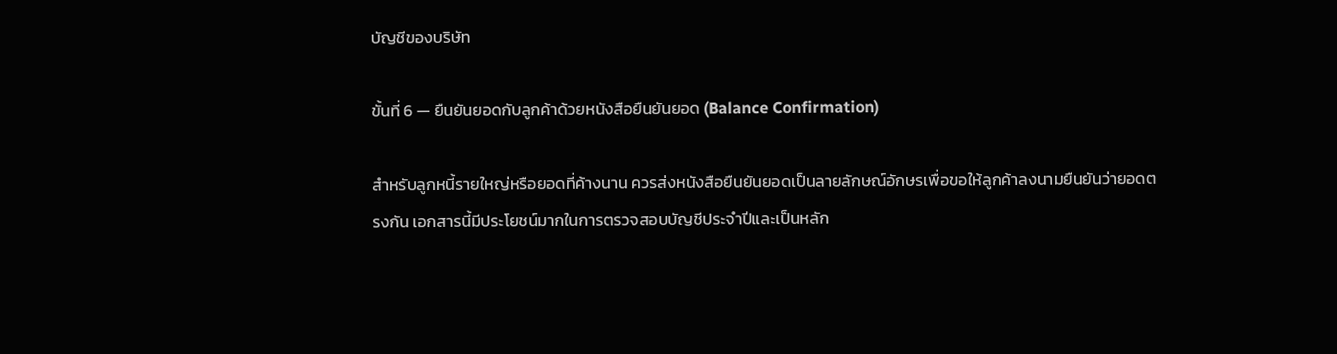บัญชีของบริษัท

ขั้นที่ 6 — ยืนยันยอดกับลูกค้าด้วยหนังสือยืนยันยอด (Balance Confirmation)

สำหรับลูกหนี้รายใหญ่หรือยอดที่ค้างนาน ควรส่งหนังสือยืนยันยอดเป็นลายลักษณ์อักษรเพื่อขอให้ลูกค้าลงนามยืนยันว่ายอดตรงกัน เอกสารนี้มีประโยชน์มากในการตรวจสอบบัญชีประจำปีและเป็นหลัก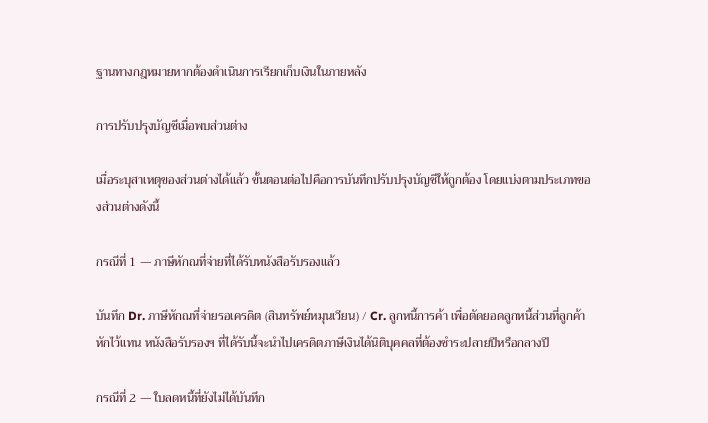ฐานทางกฎหมายหากต้องดำเนินการเรียกเก็บเงินในภายหลัง

การปรับปรุงบัญชีเมื่อพบส่วนต่าง

เมื่อระบุสาเหตุของส่วนต่างได้แล้ว ขั้นตอนต่อไปคือการบันทึกปรับปรุงบัญชีให้ถูกต้อง โดยแบ่งตามประเภทของส่วนต่างดังนี้

กรณีที่ 1 — ภาษีหักณที่จ่ายที่ได้รับหนังสือรับรองแล้ว

บันทึก Dr. ภาษีหักณที่จ่ายรอเครดิต (สินทรัพย์หมุนเวียน) / Cr. ลูกหนี้การค้า เพื่อตัดยอดลูกหนี้ส่วนที่ลูกค้าหักไว้แทน หนังสือรับรองฯ ที่ได้รับนี้จะนำไปเครดิตภาษีเงินได้นิติบุคคลที่ต้องชำระปลายปีหรือกลางปี

กรณีที่ 2 — ใบลดหนี้ที่ยังไม่ได้บันทึก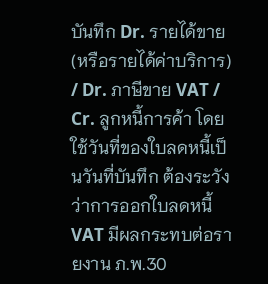บันทึก Dr. รายได้ขาย (หรือรายได้ค่าบริการ) / Dr. ภาษีขาย VAT / Cr. ลูกหนี้การค้า โดยใช้วันที่ของใบลดหนี้เป็นวันที่บันทึก ต้องระวังว่าการออกใบลดหนี้ VAT มีผลกระทบต่อรายงาน ภ.พ.30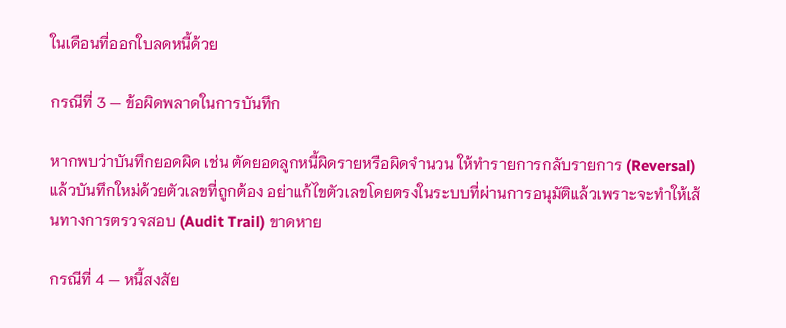ในเดือนที่ออกใบลดหนี้ด้วย

กรณีที่ 3 — ข้อผิดพลาดในการบันทึก

หากพบว่าบันทึกยอดผิด เช่น ตัดยอดลูกหนี้ผิดรายหรือผิดจำนวน ให้ทำรายการกลับรายการ (Reversal) แล้วบันทึกใหม่ด้วยตัวเลขที่ถูกต้อง อย่าแก้ไขตัวเลขโดยตรงในระบบที่ผ่านการอนุมัติแล้วเพราะจะทำให้เส้นทางการตรวจสอบ (Audit Trail) ขาดหาย

กรณีที่ 4 — หนี้สงสัย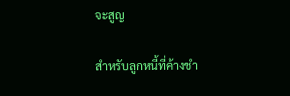จะสูญ

สำหรับลูกหนี้ที่ค้างชำ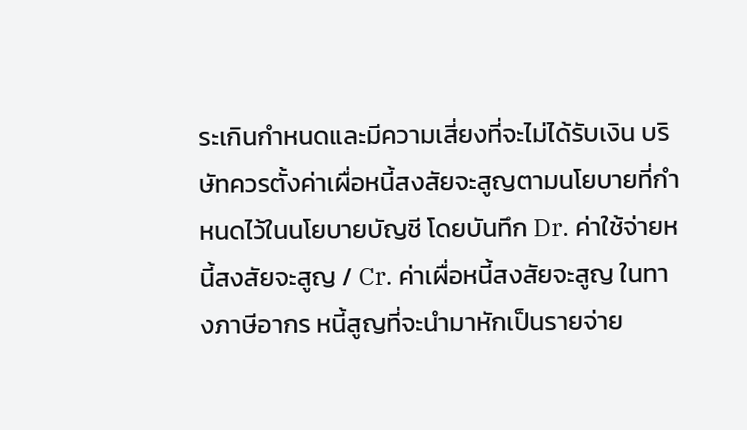ระเกินกำหนดและมีความเสี่ยงที่จะไม่ได้รับเงิน บริษัทควรตั้งค่าเผื่อหนี้สงสัยจะสูญตามนโยบายที่กำหนดไว้ในนโยบายบัญชี โดยบันทึก Dr. ค่าใช้จ่ายหนี้สงสัยจะสูญ / Cr. ค่าเผื่อหนี้สงสัยจะสูญ ในทางภาษีอากร หนี้สูญที่จะนำมาหักเป็นรายจ่าย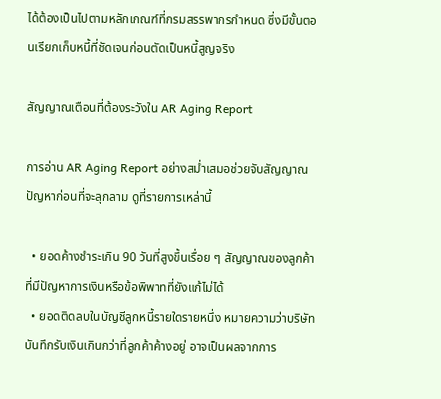ได้ต้องเป็นไปตามหลักเกณฑ์ที่กรมสรรพากรกำหนด ซึ่งมีขั้นตอนเรียกเก็บหนี้ที่ชัดเจนก่อนตัดเป็นหนี้สูญจริง

สัญญาณเตือนที่ต้องระวังใน AR Aging Report

การอ่าน AR Aging Report อย่างสม่ำเสมอช่วยจับสัญญาณปัญหาก่อนที่จะลุกลาม ดูที่รายการเหล่านี้

  • ยอดค้างชำระเกิน 90 วันที่สูงขึ้นเรื่อย ๆ สัญญาณของลูกค้าที่มีปัญหาการเงินหรือข้อพิพาทที่ยังแก้ไม่ได้
  • ยอดติดลบในบัญชีลูกหนี้รายใดรายหนึ่ง หมายความว่าบริษัทบันทึกรับเงินเกินกว่าที่ลูกค้าค้างอยู่ อาจเป็นผลจากการ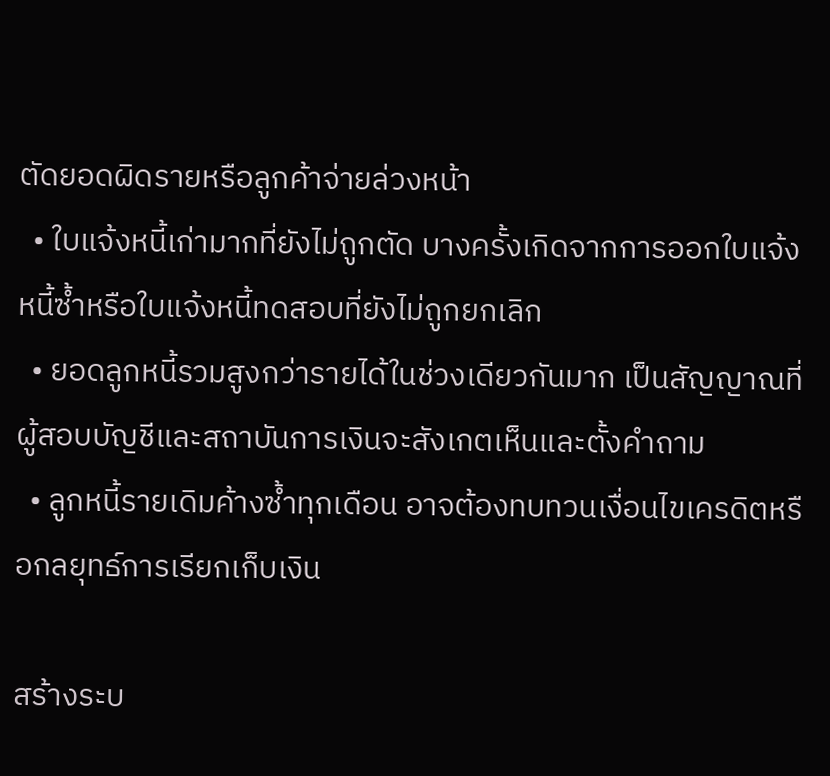ตัดยอดผิดรายหรือลูกค้าจ่ายล่วงหน้า
  • ใบแจ้งหนี้เก่ามากที่ยังไม่ถูกตัด บางครั้งเกิดจากการออกใบแจ้งหนี้ซ้ำหรือใบแจ้งหนี้ทดสอบที่ยังไม่ถูกยกเลิก
  • ยอดลูกหนี้รวมสูงกว่ารายได้ในช่วงเดียวกันมาก เป็นสัญญาณที่ผู้สอบบัญชีและสถาบันการเงินจะสังเกตเห็นและตั้งคำถาม
  • ลูกหนี้รายเดิมค้างซ้ำทุกเดือน อาจต้องทบทวนเงื่อนไขเครดิตหรือกลยุทธ์การเรียกเก็บเงิน

สร้างระบ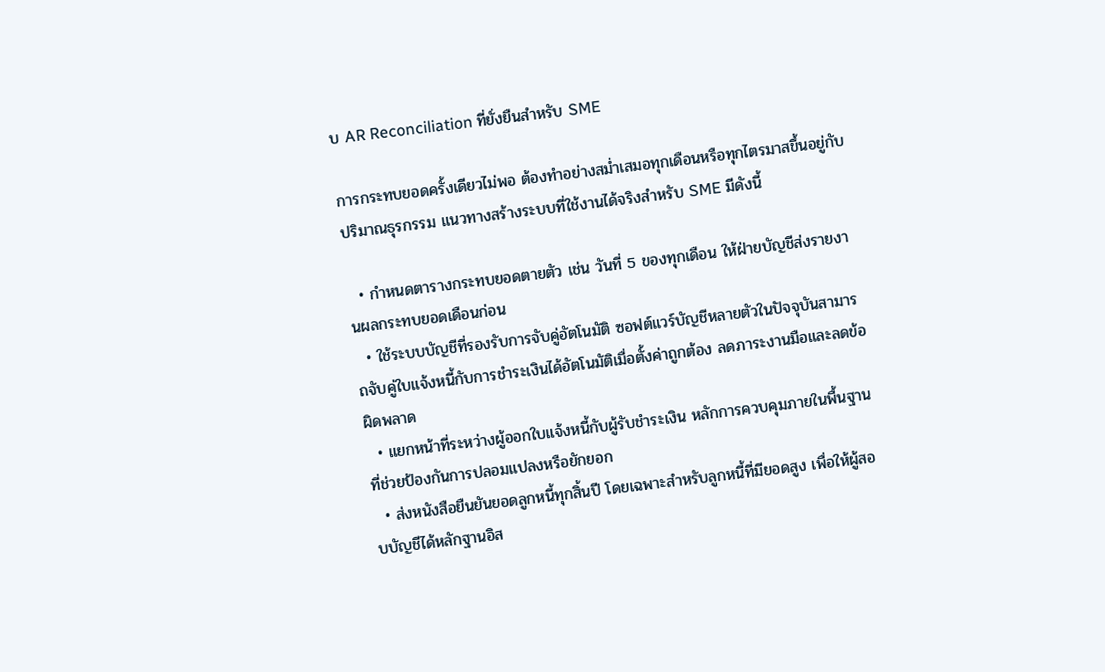บ AR Reconciliation ที่ยั่งยืนสำหรับ SME

การกระทบยอดครั้งเดียวไม่พอ ต้องทำอย่างสม่ำเสมอทุกเดือนหรือทุกไตรมาสขึ้นอยู่กับปริมาณธุรกรรม แนวทางสร้างระบบที่ใช้งานได้จริงสำหรับ SME มีดังนี้

  • กำหนดตารางกระทบยอดตายตัว เช่น วันที่ 5 ของทุกเดือน ให้ฝ่ายบัญชีส่งรายงานผลกระทบยอดเดือนก่อน
  • ใช้ระบบบัญชีที่รองรับการจับคู่อัตโนมัติ ซอฟต์แวร์บัญชีหลายตัวในปัจจุบันสามารถจับคู่ใบแจ้งหนี้กับการชำระเงินได้อัตโนมัติเมื่อตั้งค่าถูกต้อง ลดภาระงานมือและลดข้อผิดพลาด
  • แยกหน้าที่ระหว่างผู้ออกใบแจ้งหนี้กับผู้รับชำระเงิน หลักการควบคุมภายในพื้นฐานที่ช่วยป้องกันการปลอมแปลงหรือยักยอก
  • ส่งหนังสือยืนยันยอดลูกหนี้ทุกสิ้นปี โดยเฉพาะสำหรับลูกหนี้ที่มียอดสูง เพื่อให้ผู้สอบบัญชีได้หลักฐานอิส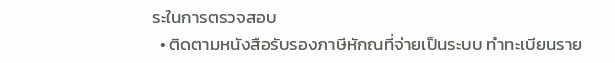ระในการตรวจสอบ
  • ติดตามหนังสือรับรองภาษีหักณที่จ่ายเป็นระบบ ทำทะเบียนราย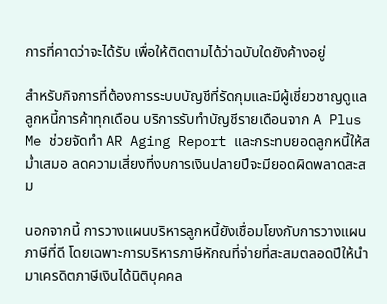การที่คาดว่าจะได้รับ เพื่อให้ติดตามได้ว่าฉบับใดยังค้างอยู่

สำหรับกิจการที่ต้องการระบบบัญชีที่รัดกุมและมีผู้เชี่ยวชาญดูแลลูกหนี้การค้าทุกเดือน บริการรับทำบัญชีรายเดือนจาก A Plus Me ช่วยจัดทำ AR Aging Report และกระทบยอดลูกหนี้ให้สม่ำเสมอ ลดความเสี่ยงที่งบการเงินปลายปีจะมียอดผิดพลาดสะสม

นอกจากนี้ การวางแผนบริหารลูกหนี้ยังเชื่อมโยงกับการวางแผนภาษีที่ดี โดยเฉพาะการบริหารภาษีหักณที่จ่ายที่สะสมตลอดปีให้นำมาเครดิตภาษีเงินได้นิติบุคคล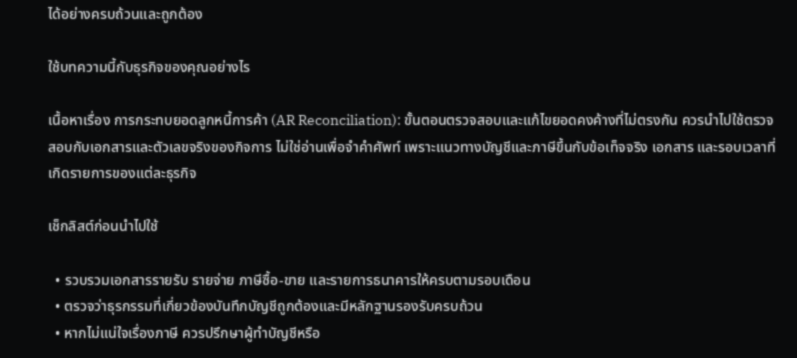ได้อย่างครบถ้วนและถูกต้อง

ใช้บทความนี้กับธุรกิจของคุณอย่างไร

เนื้อหาเรื่อง การกระทบยอดลูกหนี้การค้า (AR Reconciliation): ขั้นตอนตรวจสอบและแก้ไขยอดคงค้างที่ไม่ตรงกัน ควรนำไปใช้ตรวจสอบกับเอกสารและตัวเลขจริงของกิจการ ไม่ใช่อ่านเพื่อจำคำศัพท์ เพราะแนวทางบัญชีและภาษีขึ้นกับข้อเท็จจริง เอกสาร และรอบเวลาที่เกิดรายการของแต่ละธุรกิจ

เช็กลิสต์ก่อนนำไปใช้

  • รวบรวมเอกสารรายรับ รายจ่าย ภาษีซื้อ-ขาย และรายการธนาคารให้ครบตามรอบเดือน
  • ตรวจว่าธุรกรรมที่เกี่ยวข้องบันทึกบัญชีถูกต้องและมีหลักฐานรองรับครบถ้วน
  • หากไม่แน่ใจเรื่องภาษี ควรปรึกษาผู้ทำบัญชีหรือ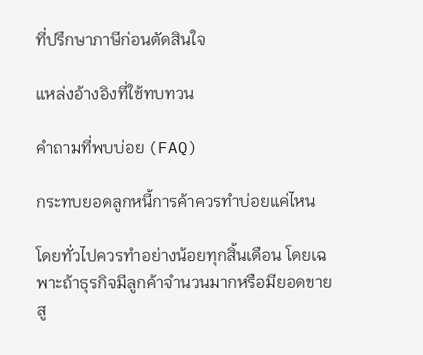ที่ปรึกษาภาษีก่อนตัดสินใจ

แหล่งอ้างอิงที่ใช้ทบทวน

คำถามที่พบบ่อย (FAQ)

กระทบยอดลูกหนี้การค้าควรทำบ่อยแค่ไหน

โดยทั่วไปควรทำอย่างน้อยทุกสิ้นเดือน โดยเฉพาะถ้าธุรกิจมีลูกค้าจำนวนมากหรือมียอดขายสู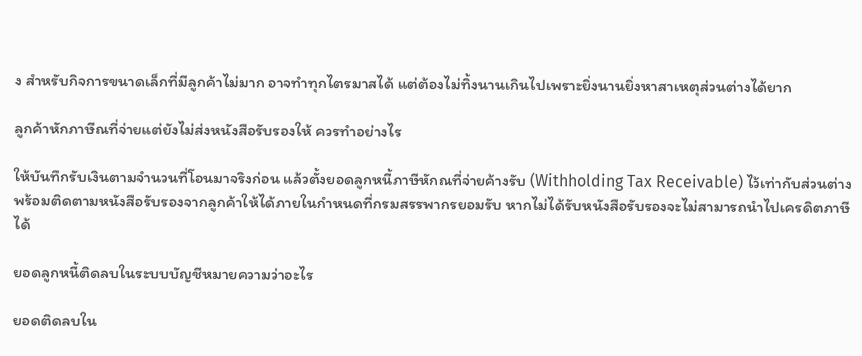ง สำหรับกิจการขนาดเล็กที่มีลูกค้าไม่มาก อาจทำทุกไตรมาสได้ แต่ต้องไม่ทิ้งนานเกินไปเพราะยิ่งนานยิ่งหาสาเหตุส่วนต่างได้ยาก

ลูกค้าหักภาษีณที่จ่ายแต่ยังไม่ส่งหนังสือรับรองให้ ควรทำอย่างไร

ให้บันทึกรับเงินตามจำนวนที่โอนมาจริงก่อน แล้วตั้งยอดลูกหนี้ภาษีหักณที่จ่ายค้างรับ (Withholding Tax Receivable) ไว้เท่ากับส่วนต่าง พร้อมติดตามหนังสือรับรองจากลูกค้าให้ได้ภายในกำหนดที่กรมสรรพากรยอมรับ หากไม่ได้รับหนังสือรับรองจะไม่สามารถนำไปเครดิตภาษีได้

ยอดลูกหนี้ติดลบในระบบบัญชีหมายความว่าอะไร

ยอดติดลบใน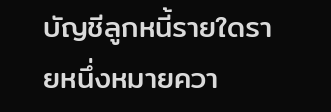บัญชีลูกหนี้รายใดรายหนึ่งหมายควา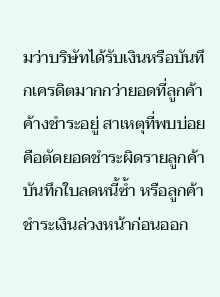มว่าบริษัทได้รับเงินหรือบันทึกเครดิตมากกว่ายอดที่ลูกค้าค้างชำระอยู่ สาเหตุที่พบบ่อยคือตัดยอดชำระผิดรายลูกค้า บันทึกใบลดหนี้ซ้ำ หรือลูกค้าชำระเงินล่วงหน้าก่อนออก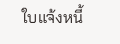ใบแจ้งหนี้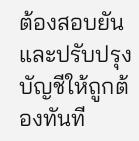ต้องสอบยันและปรับปรุงบัญชีให้ถูกต้องทันที